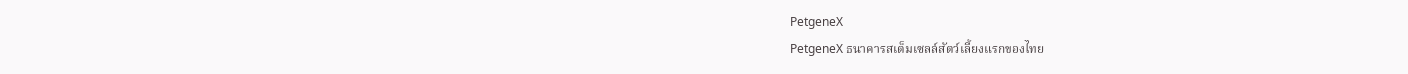PetgeneX
PetgeneX ธนาคารสเต็มเซลล์สัตว์เลี้ยงแรกของไทย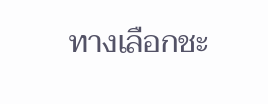ทางเลือกชะ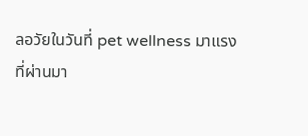ลอวัยในวันที่ pet wellness มาแรง
ที่ผ่านมา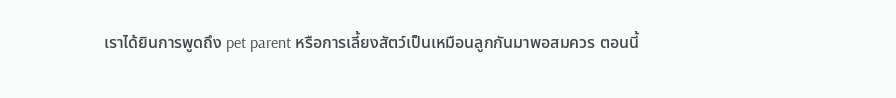เราได้ยินการพูดถึง pet parent หรือการเลี้ยงสัตว์เป็นเหมือนลูกกันมาพอสมควร ตอนนี้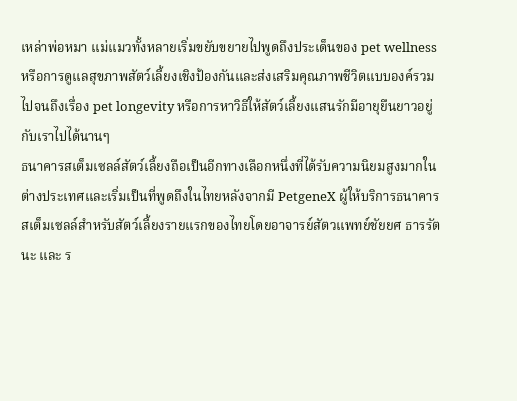เหล่าพ่อหมา แม่แมวทั้งหลายเริ่มขยับขยายไปพูดถึงประเด็นของ pet wellness หรือการดูแลสุขภาพสัตว์เลี้ยงเชิงป้องกันและส่งเสริมคุณภาพชีวิตแบบองค์รวม ไปจนถึงเรื่อง pet longevity หรือการหาวิธีให้สัตว์เลี้ยงแสนรักมีอายุยืนยาวอยู่กับเราไปได้นานๆ
ธนาคารสเต็มเซลล์สัตว์เลี้ยงถือเป็นอีกทางเลือกหนึ่งที่ได้รับความนิยมสูงมากในต่างประเทศและเริ่มเป็นที่พูดถึงในไทยหลังจากมี PetgeneX ผู้ให้บริการธนาคารสเต็มเซลล์สำหรับสัตว์เลี้ยงรายแรกของไทยโดยอาจารย์สัตวแพทย์ชัยยศ ธารรัตนะ และ ร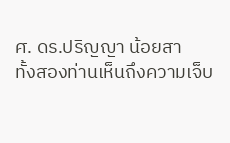ศ. ดร.ปริญญา น้อยสา
ทั้งสองท่านเห็นถึงความเจ็บ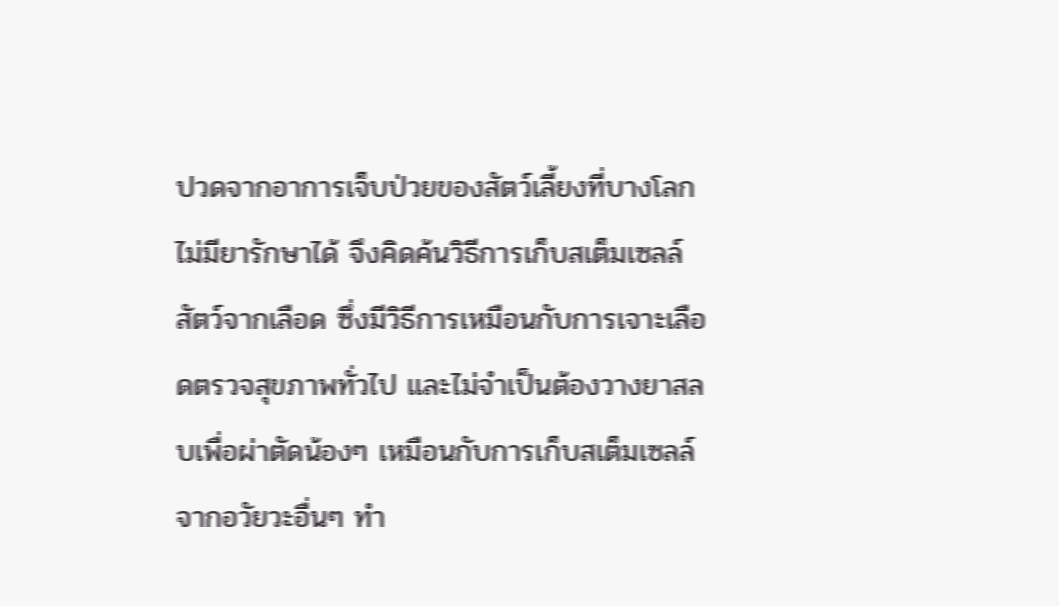ปวดจากอาการเจ็บป่วยของสัตว์เลี้ยงที่บางโลกไม่มียารักษาได้ จึงคิดค้นวิธีการเก็บสเต็มเซลล์สัตว์จากเลือด ซึ่งมีวิธีการเหมือนกับการเจาะเลือดตรวจสุขภาพทั่วไป และไม่จำเป็นต้องวางยาสลบเพื่อผ่าตัดน้องๆ เหมือนกับการเก็บสเต็มเซลล์จากอวัยวะอื่นๆ ทำ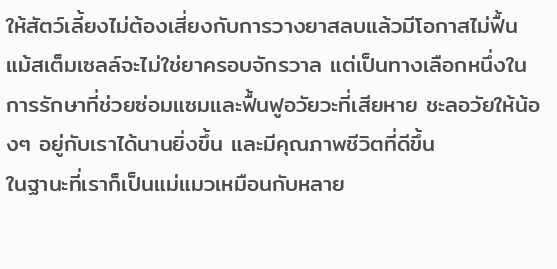ให้สัตว์เลี้ยงไม่ต้องเสี่ยงกับการวางยาสลบแล้วมีโอกาสไม่ฟื้น
แม้สเต็มเซลล์จะไม่ใช่ยาครอบจักรวาล แต่เป็นทางเลือกหนึ่งในการรักษาที่ช่วยซ่อมแซมและฟื้นฟูอวัยวะที่เสียหาย ชะลอวัยให้น้องๆ อยู่กับเราได้นานยิ่งขึ้น และมีคุณภาพชีวิตที่ดีขึ้น
ในฐานะที่เราก็เป็นแม่แมวเหมือนกับหลาย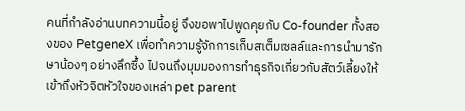คนที่กำลังอ่านบทความนี้อยู่ จึงขอพาไปพูดคุยกับ Co-founder ทั้งสองของ PetgeneX เพื่อทำความรู้จักการเก็บสเต็มเซลล์และการนำมารักษาน้องๆ อย่างลึกซึ้ง ไปจนถึงมุมมองการทำธุรกิจเกี่ยวกับสัตว์เลี้ยงให้เข้าถึงหัวจิตหัวใจของเหล่า pet parent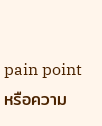pain point หรือความ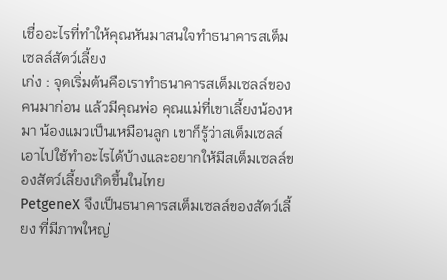เชื่ออะไรที่ทำให้คุณหันมาสนใจทำธนาคารสเต็มเซลล์สัตว์เลี้ยง
เก่ง : จุดเริ่มต้นคือเราทำธนาคารสเต็มเซลล์ของคนมาก่อน แล้วมีคุณพ่อ คุณแม่ที่เขาเลี้ยงน้องหมา น้องแมวเป็นเหมือนลูก เขาก็รู้ว่าสเต็มเซลล์เอาไปใช้ทำอะไรได้บ้างและอยากให้มีสเต็มเซลล์ของสัตว์เลี้ยงเกิดขึ้นในไทย
PetgeneX จึงเป็นธนาคารสเต็มเซลล์ของสัตว์เลี้ยง ที่มีภาพใหญ่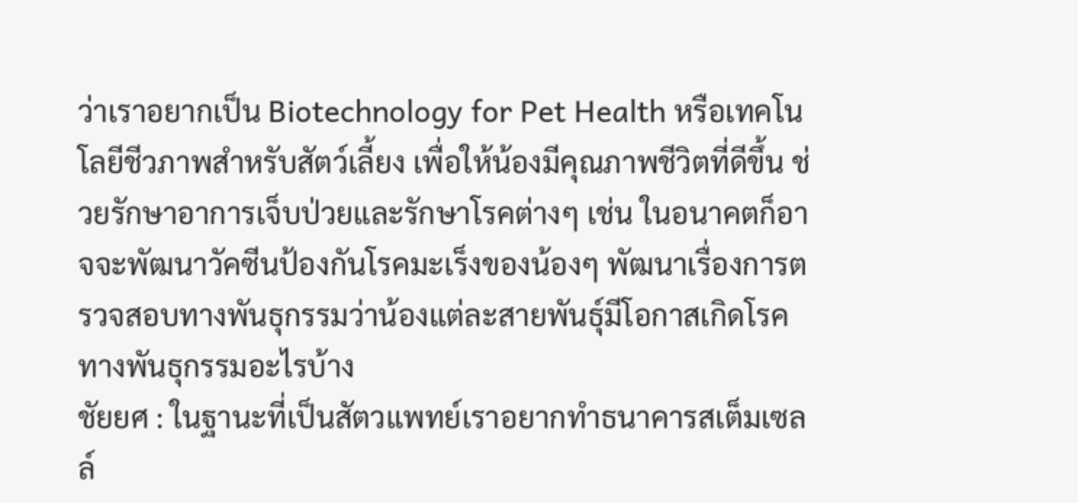ว่าเราอยากเป็น Biotechnology for Pet Health หรือเทคโนโลยีชีวภาพสำหรับสัตว์เลี้ยง เพื่อให้น้องมีคุณภาพชีวิตที่ดีขึ้น ช่วยรักษาอาการเจ็บป่วยและรักษาโรคต่างๆ เช่น ในอนาคตก็อาจจะพัฒนาวัคซีนป้องกันโรคมะเร็งของน้องๆ พัฒนาเรื่องการตรวจสอบทางพันธุกรรมว่าน้องแต่ละสายพันธุ์มีโอกาสเกิดโรคทางพันธุกรรมอะไรบ้าง
ชัยยศ : ในฐานะที่เป็นสัตวแพทย์เราอยากทำธนาคารสเต็มเซลล์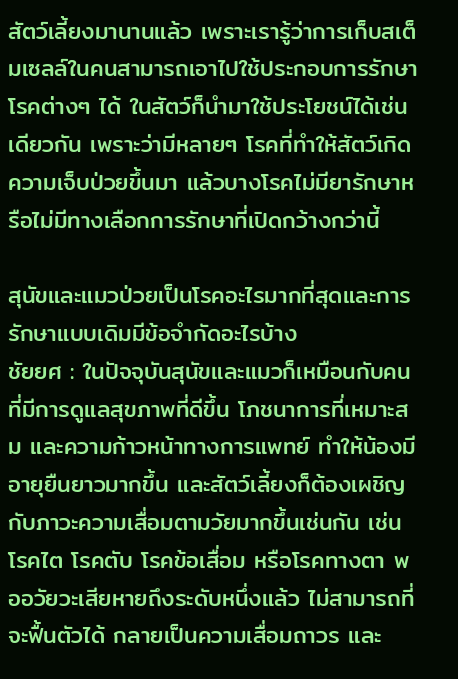สัตว์เลี้ยงมานานแล้ว เพราะเรารู้ว่าการเก็บสเต็มเซลล์ในคนสามารถเอาไปใช้ประกอบการรักษาโรคต่างๆ ได้ ในสัตว์ก็นำมาใช้ประโยชน์ได้เช่นเดียวกัน เพราะว่ามีหลายๆ โรคที่ทำให้สัตว์เกิดความเจ็บป่วยขึ้นมา แล้วบางโรคไม่มียารักษาหรือไม่มีทางเลือกการรักษาที่เปิดกว้างกว่านี้

สุนัขและแมวป่วยเป็นโรคอะไรมากที่สุดและการรักษาแบบเดิมมีข้อจำกัดอะไรบ้าง
ชัยยศ : ในปัจจุบันสุนัขและแมวก็เหมือนกับคน ที่มีการดูแลสุขภาพที่ดีขึ้น โภชนาการที่เหมาะสม และความก้าวหน้าทางการแพทย์ ทำให้น้องมีอายุยืนยาวมากขึ้น และสัตว์เลี้ยงก็ต้องเผชิญกับภาวะความเสื่อมตามวัยมากขึ้นเช่นกัน เช่น โรคไต โรคตับ โรคข้อเสื่อม หรือโรคทางตา พออวัยวะเสียหายถึงระดับหนึ่งแล้ว ไม่สามารถที่จะฟื้นตัวได้ กลายเป็นความเสื่อมถาวร และ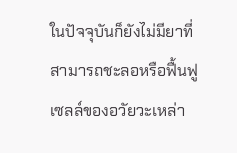ในปัจจุบันก็ยังไม่มียาที่สามารถชะลอหรือฟื้นฟูเซลล์ของอวัยวะเหล่า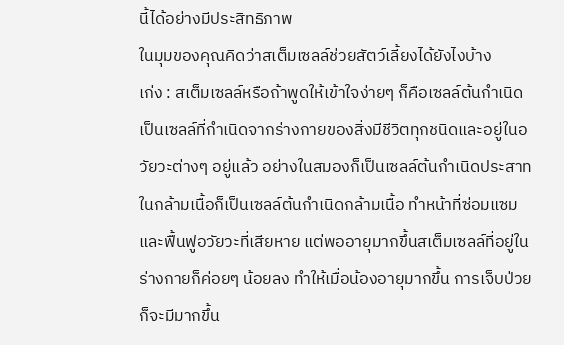นี้ได้อย่างมีประสิทธิภาพ
ในมุมของคุณคิดว่าสเต็มเซลล์ช่วยสัตว์เลี้ยงได้ยังไงบ้าง
เก่ง : สเต็มเซลล์หรือถ้าพูดให้เข้าใจง่ายๆ ก็คือเซลล์ต้นกำเนิด เป็นเซลล์ที่กำเนิดจากร่างกายของสิ่งมีชีวิตทุกชนิดและอยู่ในอวัยวะต่างๆ อยู่แล้ว อย่างในสมองก็เป็นเซลล์ต้นกำเนิดประสาท ในกล้ามเนื้อก็เป็นเซลล์ต้นกำเนิดกล้ามเนื้อ ทำหน้าที่ซ่อมแซมและฟื้นฟูอวัยวะที่เสียหาย แต่พออายุมากขึ้นสเต็มเซลล์ที่อยู่ในร่างกายก็ค่อยๆ น้อยลง ทำให้เมื่อน้องอายุมากขึ้น การเจ็บป่วยก็จะมีมากขึ้น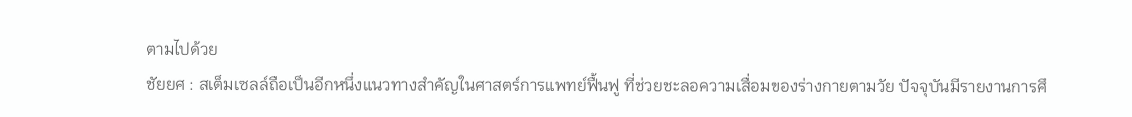ตามไปด้วย
ชัยยศ : สเต็มเซลล์ถือเป็นอีกหนึ่งแนวทางสำคัญในศาสตร์การแพทย์ฟื้นฟู ที่ช่วยชะลอความเสื่อมของร่างกายตามวัย ปัจจุบันมีรายงานการศึ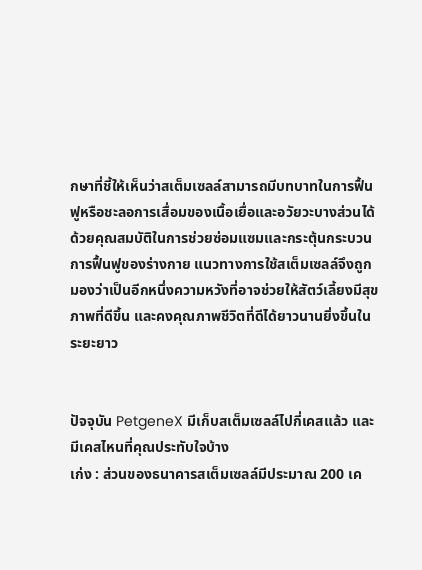กษาที่ชี้ให้เห็นว่าสเต็มเซลล์สามารถมีบทบาทในการฟื้นฟูหรือชะลอการเสื่อมของเนื้อเยื่อและอวัยวะบางส่วนได้ด้วยคุณสมบัติในการช่วยซ่อมแซมและกระตุ้นกระบวนการฟื้นฟูของร่างกาย แนวทางการใช้สเต็มเซลล์จึงถูกมองว่าเป็นอีกหนึ่งความหวังที่อาจช่วยให้สัตว์เลี้ยงมีสุขภาพที่ดีขึ้น และคงคุณภาพชีวิตที่ดีได้ยาวนานยิ่งขึ้นในระยะยาว


ปัจจุบัน PetgeneX มีเก็บสเต็มเซลล์ไปกี่เคสแล้ว และมีเคสไหนที่คุณประทับใจบ้าง
เก่ง : ส่วนของธนาคารสเต็มเซลล์มีประมาณ 200 เค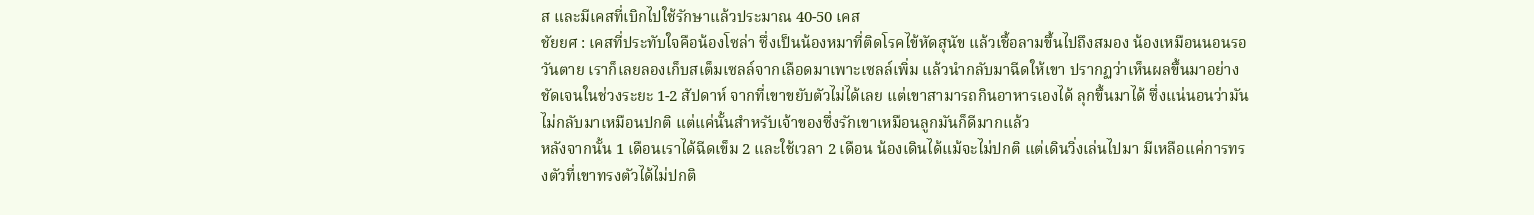ส และมีเคสที่เบิกไปใช้รักษาแล้วประมาณ 40-50 เคส
ชัยยศ : เคสที่ประทับใจคือน้องโซล่า ซึ่งเป็นน้องหมาที่ติดโรคไข้หัดสุนัข แล้วเชื้อลามขึ้นไปถึงสมอง น้องเหมือนนอนรอวันตาย เราก็เลยลองเก็บสเต็มเซลล์จากเลือดมาเพาะเซลล์เพิ่ม แล้วนำกลับมาฉีดให้เขา ปรากฏว่าเห็นผลขึ้นมาอย่างชัดเจนในช่วงระยะ 1-2 สัปดาห์ จากที่เขาขยับตัวไม่ได้เลย แต่เขาสามารถกินอาหารเองได้ ลุกขึ้นมาได้ ซึ่งแน่นอนว่ามันไม่กลับมาเหมือนปกติ แต่แค่นั้นสำหรับเจ้าของซึ่งรักเขาเหมือนลูกมันก็ดีมากแล้ว
หลังจากนั้น 1 เดือนเราได้ฉีดเข็ม 2 และใช้เวลา 2 เดือน น้องเดินได้แม้จะไม่ปกติ แต่เดินวิ่งเล่นไปมา มีเหลือแค่การทรงตัวที่เขาทรงตัวได้ไม่ปกติ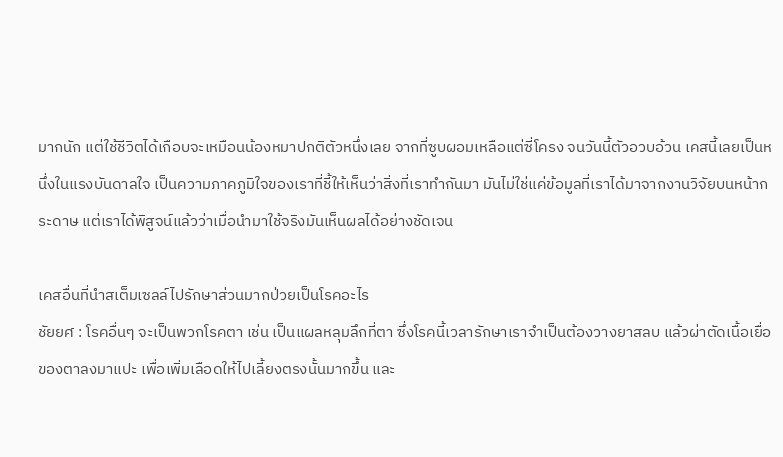มากนัก แต่ใช้ชีวิตได้เกือบจะเหมือนน้องหมาปกติตัวหนึ่งเลย จากที่ซูบผอมเหลือแต่ซี่โครง จนวันนี้ตัวอวบอ้วน เคสนี้เลยเป็นหนึ่งในแรงบันดาลใจ เป็นความภาคภูมิใจของเราที่ชี้ให้เห็นว่าสิ่งที่เราทำกันมา มันไม่ใช่แค่ข้อมูลที่เราได้มาจากงานวิจัยบนหน้ากระดาษ แต่เราได้พิสูจน์แล้วว่าเมื่อนำมาใช้จริงมันเห็นผลได้อย่างชัดเจน

เคสอื่นที่นำสเต็มเซลล์ไปรักษาส่วนมากป่วยเป็นโรคอะไร
ชัยยศ : โรคอื่นๆ จะเป็นพวกโรคตา เช่น เป็นแผลหลุมลึกที่ตา ซึ่งโรคนี้เวลารักษาเราจำเป็นต้องวางยาสลบ แล้วผ่าตัดเนื้อเยื่อของตาลงมาแปะ เพื่อเพิ่มเลือดให้ไปเลี้ยงตรงนั้นมากขึ้น และ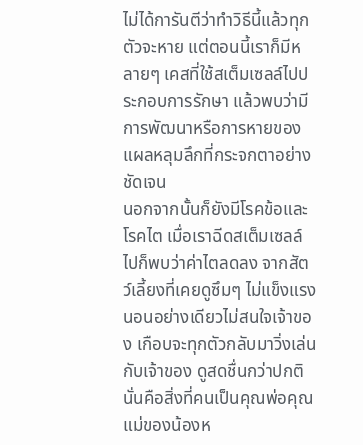ไม่ได้การันตีว่าทำวิธีนี้แล้วทุกตัวจะหาย แต่ตอนนี้เราก็มีหลายๆ เคสที่ใช้สเต็มเซลล์ไปประกอบการรักษา แล้วพบว่ามีการพัฒนาหรือการหายของแผลหลุมลึกที่กระจกตาอย่างชัดเจน
นอกจากนั้นก็ยังมีโรคข้อและโรคไต เมื่อเราฉีดสเต็มเซลล์ไปก็พบว่าค่าไตลดลง จากสัตว์เลี้ยงที่เคยดูซึมๆ ไม่แข็งแรง นอนอย่างเดียวไม่สนใจเจ้าของ เกือบจะทุกตัวกลับมาวิ่งเล่นกับเจ้าของ ดูสดชื่นกว่าปกติ นั่นคือสิ่งที่คนเป็นคุณพ่อคุณแม่ของน้องห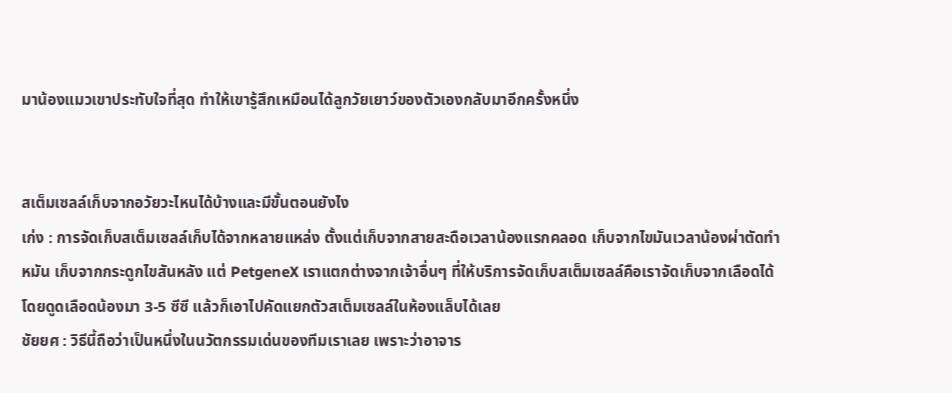มาน้องแมวเขาประทับใจที่สุด ทำให้เขารู้สึกเหมือนได้ลูกวัยเยาว์ของตัวเองกลับมาอีกครั้งหนึ่ง


สเต็มเซลล์เก็บจากอวัยวะไหนได้บ้างและมีขั้นตอนยังไง
เก่ง : การจัดเก็บสเต็มเซลล์เก็บได้จากหลายแหล่ง ตั้งแต่เก็บจากสายสะดือเวลาน้องแรกคลอด เก็บจากไขมันเวลาน้องผ่าตัดทำหมัน เก็บจากกระดูกไขสันหลัง แต่ PetgeneX เราแตกต่างจากเจ้าอื่นๆ ที่ให้บริการจัดเก็บสเต็มเซลล์คือเราจัดเก็บจากเลือดได้ โดยดูดเลือดน้องมา 3-5 ซีซี แล้วก็เอาไปคัดแยกตัวสเต็มเซลล์ในห้องแล็บได้เลย
ชัยยศ : วิธีนี้ถือว่าเป็นหนึ่งในนวัตกรรมเด่นของทีมเราเลย เพราะว่าอาจาร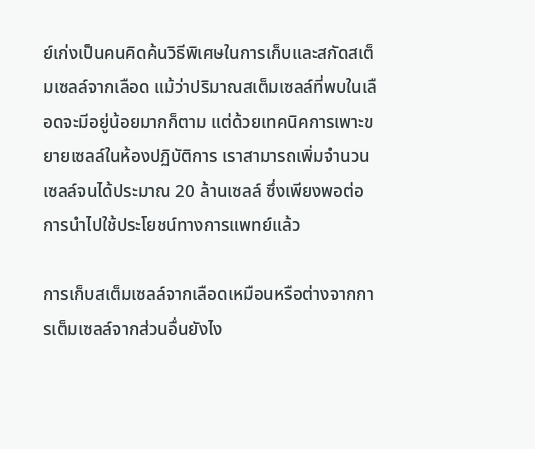ย์เก่งเป็นคนคิดค้นวิธีพิเศษในการเก็บและสกัดสเต็มเซลล์จากเลือด แม้ว่าปริมาณสเต็มเซลล์ที่พบในเลือดจะมีอยู่น้อยมากก็ตาม แต่ด้วยเทคนิคการเพาะขยายเซลล์ในห้องปฏิบัติการ เราสามารถเพิ่มจำนวนเซลล์จนได้ประมาณ 20 ล้านเซลล์ ซึ่งเพียงพอต่อการนำไปใช้ประโยชน์ทางการแพทย์แล้ว

การเก็บสเต็มเซลล์จากเลือดเหมือนหรือต่างจากการเต็มเซลล์จากส่วนอื่นยังไง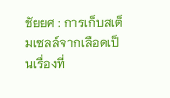ชัยยศ : การเก็บสเต็มเซลล์จากเลือดเป็นเรื่องที่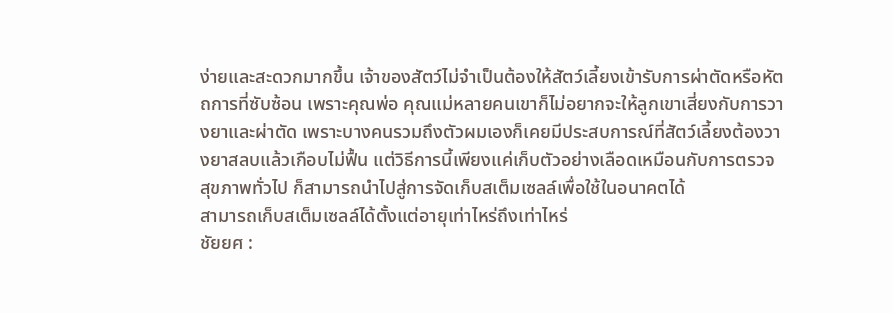ง่ายและสะดวกมากขึ้น เจ้าของสัตว์ไม่จำเป็นต้องให้สัตว์เลี้ยงเข้ารับการผ่าตัดหรือหัตถการที่ซับซ้อน เพราะคุณพ่อ คุณแม่หลายคนเขาก็ไม่อยากจะให้ลูกเขาเสี่ยงกับการวางยาและผ่าตัด เพราะบางคนรวมถึงตัวผมเองก็เคยมีประสบการณ์ที่สัตว์เลี้ยงต้องวางยาสลบแล้วเกือบไม่ฟื้น แต่วิธีการนี้เพียงแค่เก็บตัวอย่างเลือดเหมือนกับการตรวจสุขภาพทั่วไป ก็สามารถนำไปสู่การจัดเก็บสเต็มเซลล์เพื่อใช้ในอนาคตได้
สามารถเก็บสเต็มเซลล์ได้ตั้งแต่อายุเท่าไหร่ถึงเท่าไหร่
ชัยยศ :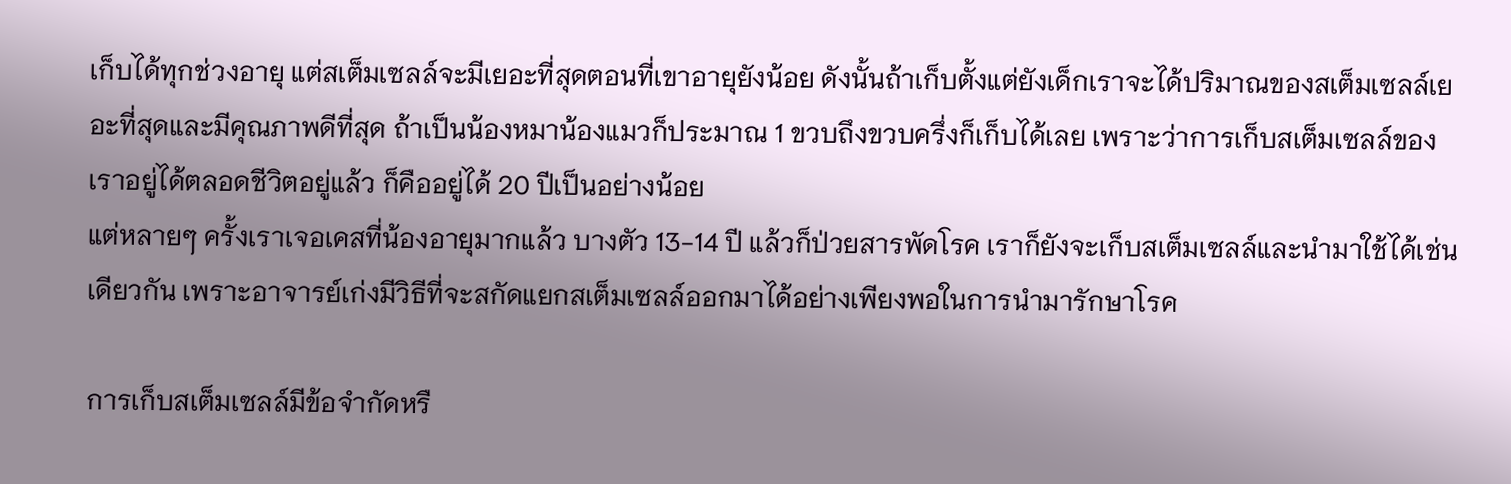เก็บได้ทุกช่วงอายุ แต่สเต็มเซลล์จะมีเยอะที่สุดตอนที่เขาอายุยังน้อย ดังนั้นถ้าเก็บตั้งแต่ยังเด็กเราจะได้ปริมาณของสเต็มเซลล์เยอะที่สุดและมีคุณภาพดีที่สุด ถ้าเป็นน้องหมาน้องแมวก็ประมาณ 1 ขวบถึงขวบครึ่งก็เก็บได้เลย เพราะว่าการเก็บสเต็มเซลล์ของเราอยู่ได้ตลอดชีวิตอยู่แล้ว ก็คืออยู่ได้ 20 ปีเป็นอย่างน้อย
แต่หลายๆ ครั้งเราเจอเคสที่น้องอายุมากแล้ว บางตัว 13-14 ปี แล้วก็ป่วยสารพัดโรค เราก็ยังจะเก็บสเต็มเซลล์และนำมาใช้ได้เช่นเดียวกัน เพราะอาจารย์เก่งมีวิธีที่จะสกัดแยกสเต็มเซลล์ออกมาได้อย่างเพียงพอในการนำมารักษาโรค

การเก็บสเต็มเซลล์มีข้อจำกัดหรื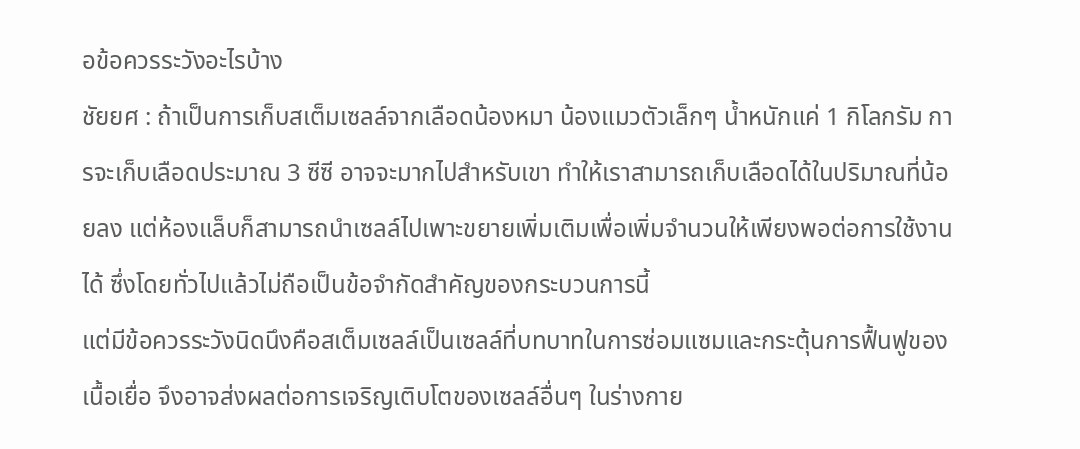อข้อควรระวังอะไรบ้าง
ชัยยศ : ถ้าเป็นการเก็บสเต็มเซลล์จากเลือดน้องหมา น้องแมวตัวเล็กๆ น้ำหนักแค่ 1 กิโลกรัม การจะเก็บเลือดประมาณ 3 ซีซี อาจจะมากไปสำหรับเขา ทำให้เราสามารถเก็บเลือดได้ในปริมาณที่น้อยลง แต่ห้องแล็บก็สามารถนำเซลล์ไปเพาะขยายเพิ่มเติมเพื่อเพิ่มจำนวนให้เพียงพอต่อการใช้งานได้ ซึ่งโดยทั่วไปแล้วไม่ถือเป็นข้อจำกัดสำคัญของกระบวนการนี้
แต่มีข้อควรระวังนิดนึงคือสเต็มเซลล์เป็นเซลล์ที่บทบาทในการซ่อมแซมและกระตุ้นการฟื้นฟูของเนื้อเยื่อ จึงอาจส่งผลต่อการเจริญเติบโตของเซลล์อื่นๆ ในร่างกาย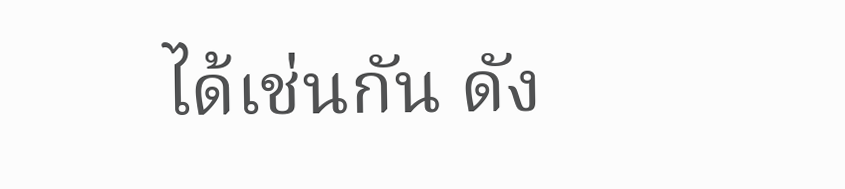ได้เช่นกัน ดัง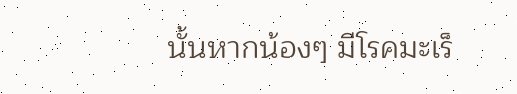นั้นหากน้องๆ มีโรคมะเร็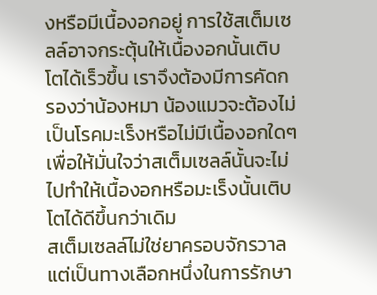งหรือมีเนื้องอกอยู่ การใช้สเต็มเซลล์อาจกระตุ้นให้เนื้องอกนั้นเติบโตได้เร็วขึ้น เราจึงต้องมีการคัดกรองว่าน้องหมา น้องแมวจะต้องไม่เป็นโรคมะเร็งหรือไม่มีเนื้องอกใดๆ เพื่อให้มั่นใจว่าสเต็มเซลล์นั้นจะไม่ไปทำให้เนื้องอกหรือมะเร็งนั้นเติบโตได้ดีขึ้นกว่าเดิม
สเต็มเซลล์ไม่ใช่ยาครอบจักรวาล แต่เป็นทางเลือกหนึ่งในการรักษา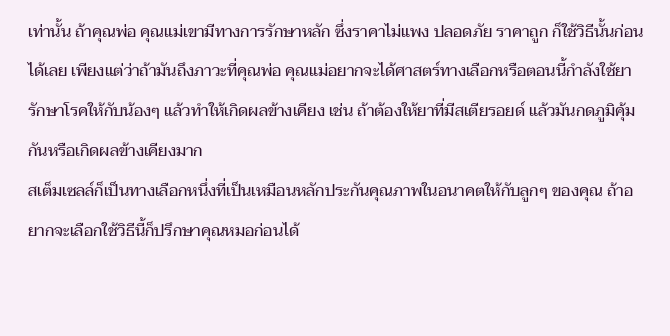เท่านั้น ถ้าคุณพ่อ คุณแม่เขามีทางการรักษาหลัก ซึ่งราคาไม่แพง ปลอดภัย ราคาถูก ก็ใช้วิธีนั้นก่อนได้เลย เพียงแต่ว่าถ้ามันถึงภาวะที่คุณพ่อ คุณแม่อยากจะได้ศาสตร์ทางเลือกหรือตอนนี้กำลังใช้ยารักษาโรคให้กับน้องๆ แล้วทำให้เกิดผลข้างเคียง เช่น ถ้าต้องให้ยาที่มีสเตียรอยด์ แล้วมันกดภูมิคุ้มกันหรือเกิดผลข้างเคียงมาก
สเต็มเซลล์ก็เป็นทางเลือกหนึ่งที่เป็นเหมือนหลักประกันคุณภาพในอนาคตให้กับลูกๆ ของคุณ ถ้าอยากจะเลือกใช้วิธีนี้ก็ปรึกษาคุณหมอก่อนได้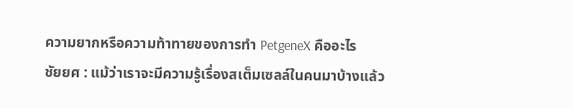ความยากหรือความท้าทายของการทำ PetgeneX คืออะไร
ชัยยศ : แม้ว่าเราจะมีความรู้เรื่องสเต็มเซลล์ในคนมาบ้างแล้ว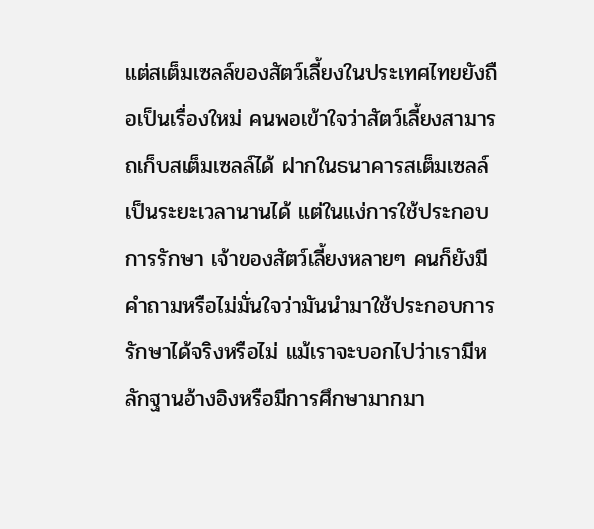แต่สเต็มเซลล์ของสัตว์เลี้ยงในประเทศไทยยังถือเป็นเรื่องใหม่ คนพอเข้าใจว่าสัตว์เลี้ยงสามารถเก็บสเต็มเซลล์ได้ ฝากในธนาคารสเต็มเซลล์เป็นระยะเวลานานได้ แต่ในแง่การใช้ประกอบการรักษา เจ้าของสัตว์เลี้ยงหลายๆ คนก็ยังมีคำถามหรือไม่มั่นใจว่ามันนำมาใช้ประกอบการรักษาได้จริงหรือไม่ แม้เราจะบอกไปว่าเรามีหลักฐานอ้างอิงหรือมีการศึกษามากมา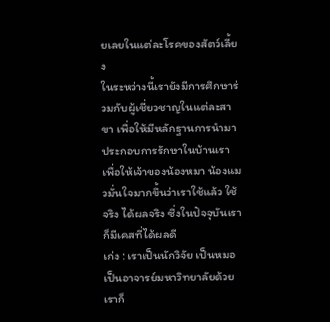ยเลยในแต่ละโรคของสัตว์เลี้ยง
ในระหว่างนี้เรายังมีการศึกษาร่วมกับผู้เชี่ยวชาญในแต่ละสาขา เพื่อให้มีหลักฐานการนำมาประกอบการรักษาในบ้านเรา เพื่อให้เจ้าของน้องหมา น้องแมวมั่นใจมากขึ้นว่าเราใช้แล้ว ใช้จริง ได้ผลจริง ซึ่งในปัจจุบันเราก็มีเคสที่ได้ผลดี
เก่ง : เราเป็นนักวิจัย เป็นหมอ เป็นอาจารย์มหาวิทยาลัยด้วย เราก็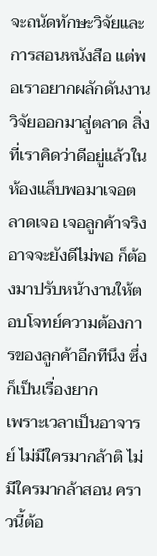จะถนัดทักษะวิจัยและการสอนหนังสือ แต่พอเราอยากผลักดันงานวิจัยออกมาสู่ตลาด สิ่งที่เราคิดว่าดีอยู่แล้วในห้องแล็บพอมาเจอตลาดเจอ เจอลูกค้าจริง อาจจะยังดีไม่พอ ก็ต้องมาปรับหน้างานให้ตอบโจทย์ความต้องการของลูกค้าอีกทีนึง ซึ่งก็เป็นเรื่องยาก
เพราะเวลาเป็นอาจารย์ ไม่มีใครมากล้าติ ไม่มีใครมากล้าสอน คราวนี้ต้อ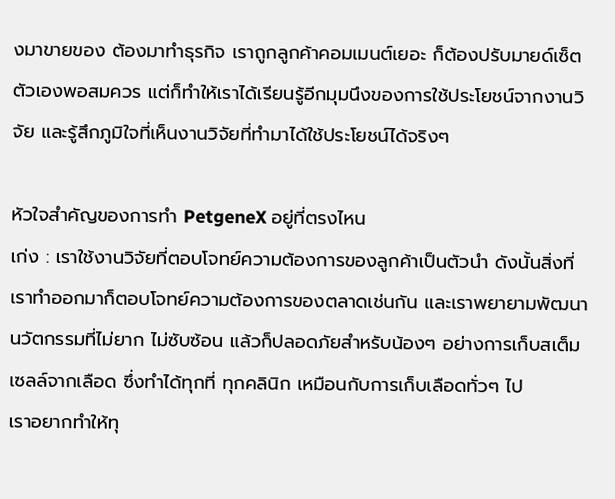งมาขายของ ต้องมาทำธุรกิจ เราถูกลูกค้าคอมเมนต์เยอะ ก็ต้องปรับมายด์เซ็ตตัวเองพอสมควร แต่ก็ทำให้เราได้เรียนรู้อีกมุมนึงของการใช้ประโยชน์จากงานวิจัย และรู้สึกภูมิใจที่เห็นงานวิจัยที่ทำมาได้ใช้ประโยชน์ได้จริงๆ

หัวใจสำคัญของการทำ PetgeneX อยู่ที่ตรงไหน
เก่ง : เราใช้งานวิจัยที่ตอบโจทย์ความต้องการของลูกค้าเป็นตัวนำ ดังนั้นสิ่งที่เราทำออกมาก็ตอบโจทย์ความต้องการของตลาดเช่นกัน และเราพยายามพัฒนานวัตกรรมที่ไม่ยาก ไม่ซับซ้อน แล้วก็ปลอดภัยสำหรับน้องๆ อย่างการเก็บสเต็มเซลล์จากเลือด ซึ่งทำได้ทุกที่ ทุกคลินิก เหมือนกับการเก็บเลือดทั่วๆ ไป
เราอยากทำให้ทุ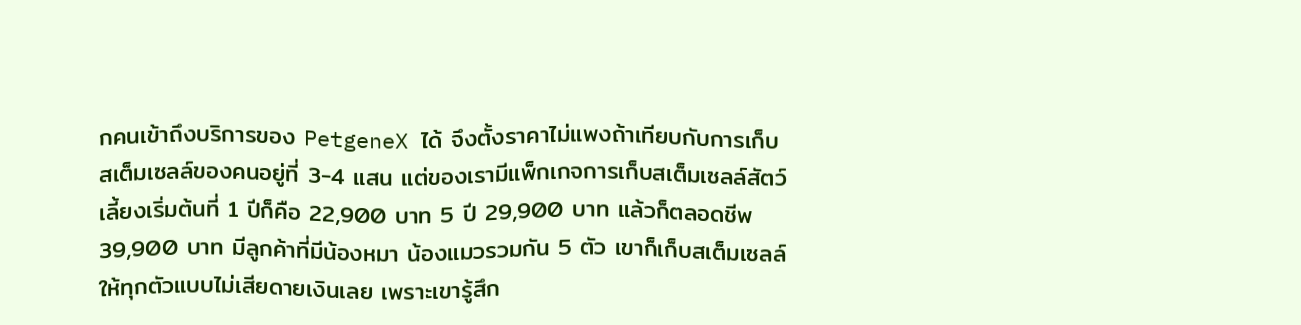กคนเข้าถึงบริการของ PetgeneX ได้ จึงตั้งราคาไม่แพงถ้าเทียบกับการเก็บสเต็มเซลล์ของคนอยู่ที่ 3-4 แสน แต่ของเรามีแพ็กเกจการเก็บสเต็มเซลล์สัตว์เลี้ยงเริ่มต้นที่ 1 ปีก็คือ 22,900 บาท 5 ปี 29,900 บาท แล้วก็ตลอดชีพ 39,900 บาท มีลูกค้าที่มีน้องหมา น้องแมวรวมกัน 5 ตัว เขาก็เก็บสเต็มเซลล์ให้ทุกตัวแบบไม่เสียดายเงินเลย เพราะเขารู้สึก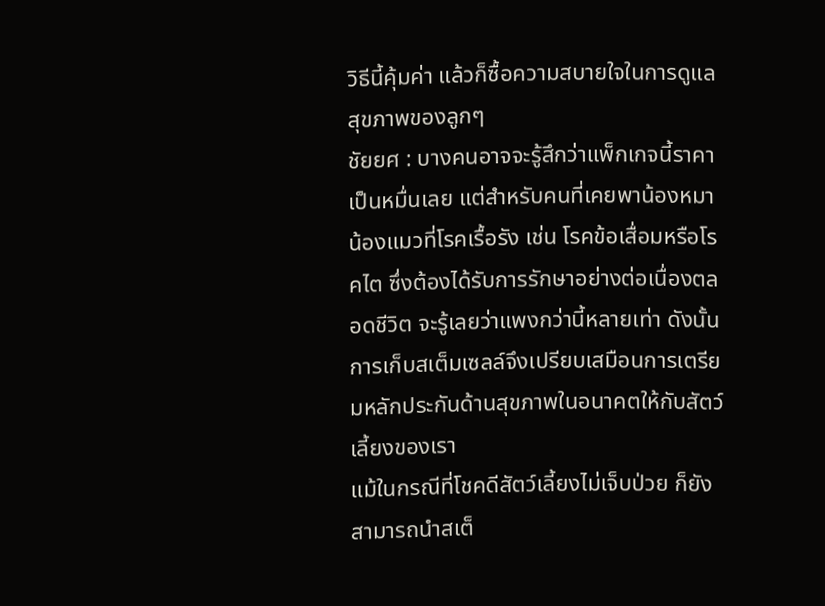วิธีนี้คุ้มค่า แล้วก็ซื้อความสบายใจในการดูแลสุขภาพของลูกๆ
ชัยยศ : บางคนอาจจะรู้สึกว่าแพ็กเกจนี้ราคาเป็นหมื่นเลย แต่สำหรับคนที่เคยพาน้องหมา น้องแมวที่โรคเรื้อรัง เช่น โรคข้อเสื่อมหรือโรคไต ซึ่งต้องได้รับการรักษาอย่างต่อเนื่องตลอดชีวิต จะรู้เลยว่าแพงกว่านี้หลายเท่า ดังนั้นการเก็บสเต็มเซลล์จึงเปรียบเสมือนการเตรียมหลักประกันด้านสุขภาพในอนาคตให้กับสัตว์เลี้ยงของเรา
แม้ในกรณีที่โชคดีสัตว์เลี้ยงไม่เจ็บป่วย ก็ยังสามารถนำสเต็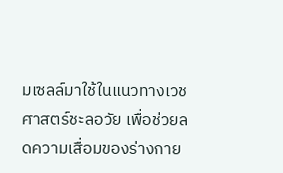มเซลล์มาใช้ในแนวทางเวชศาสตร์ชะลอวัย เพื่อช่วยลดความเสื่อมของร่างกาย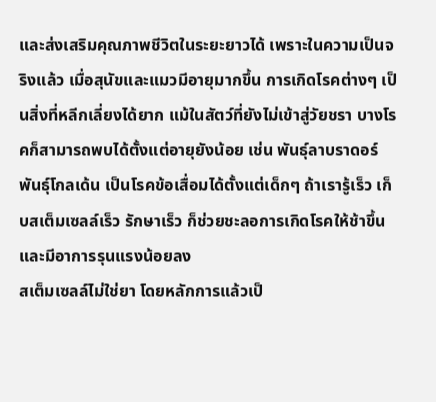และส่งเสริมคุณภาพชีวิตในระยะยาวได้ เพราะในความเป็นจริงแล้ว เมื่อสุนัขและแมวมีอายุมากขึ้น การเกิดโรคต่างๆ เป็นสิ่งที่หลีกเลี่ยงได้ยาก แม้ในสัตว์ที่ยังไม่เข้าสู่วัยชรา บางโรคก็สามารถพบได้ตั้งแต่อายุยังน้อย เช่น พันธุ์ลาบราดอร์ พันธุ์โกลเด้น เป็นโรคข้อเสื่อมได้ตั้งแต่เด็กๆ ถ้าเรารู้เร็ว เก็บสเต็มเซลล์เร็ว รักษาเร็ว ก็ช่วยชะลอการเกิดโรคให้ช้าขึ้นและมีอาการรุนแรงน้อยลง
สเต็มเซลล์ไม่ใช่ยา โดยหลักการแล้วเป็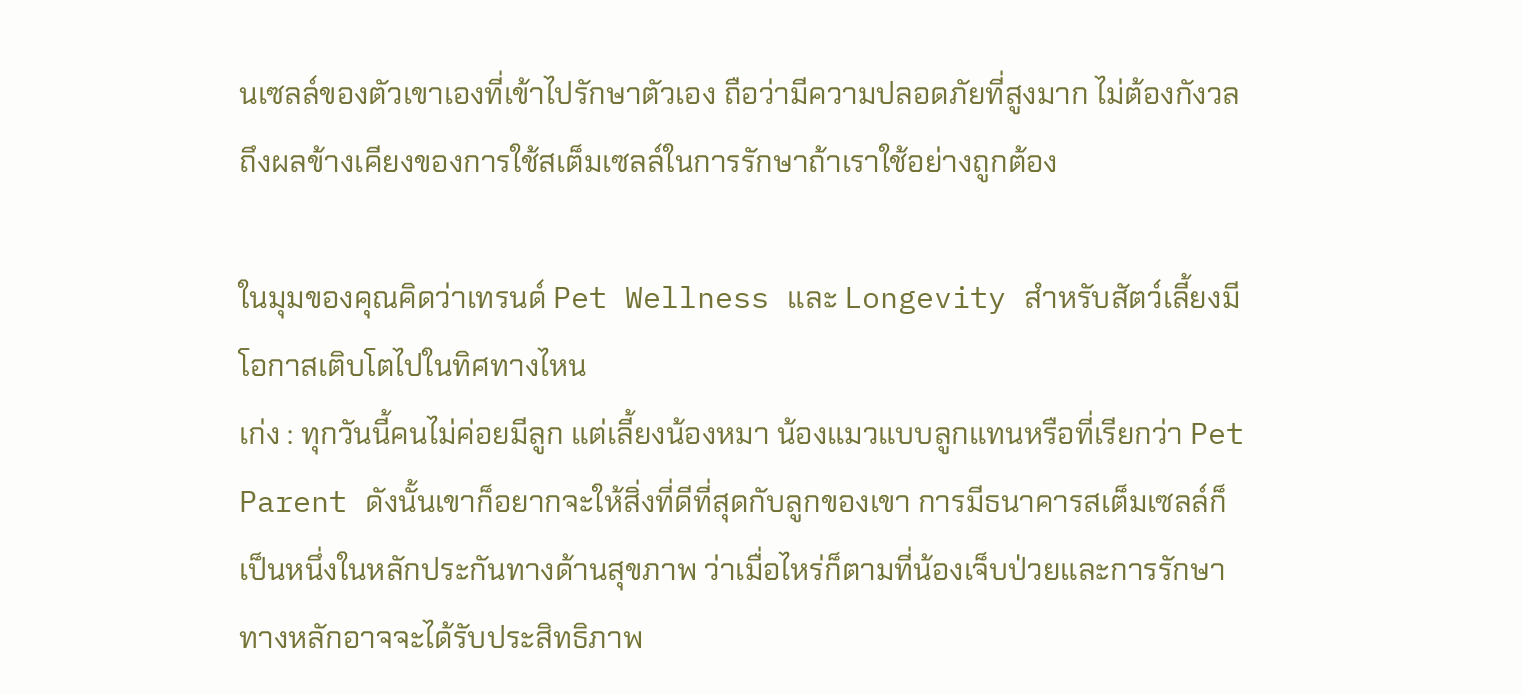นเซลล์ของตัวเขาเองที่เข้าไปรักษาตัวเอง ถือว่ามีความปลอดภัยที่สูงมาก ไม่ต้องกังวลถึงผลข้างเคียงของการใช้สเต็มเซลล์ในการรักษาถ้าเราใช้อย่างถูกต้อง

ในมุมของคุณคิดว่าเทรนด์ Pet Wellness และ Longevity สำหรับสัตว์เลี้ยงมีโอกาสเติบโตไปในทิศทางไหน
เก่ง : ทุกวันนี้คนไม่ค่อยมีลูก แต่เลี้ยงน้องหมา น้องแมวแบบลูกแทนหรือที่เรียกว่า Pet Parent ดังนั้นเขาก็อยากจะให้สิ่งที่ดีที่สุดกับลูกของเขา การมีธนาคารสเต็มเซลล์ก็เป็นหนึ่งในหลักประกันทางด้านสุขภาพ ว่าเมื่อไหร่ก็ตามที่น้องเจ็บป่วยและการรักษาทางหลักอาจจะได้รับประสิทธิภาพ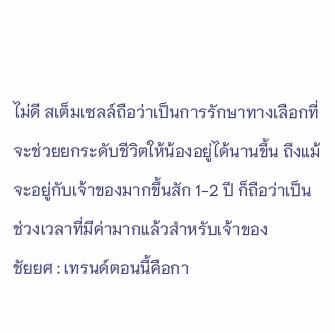ไม่ดี สเต็มเซลล์ถือว่าเป็นการรักษาทางเลือกที่จะช่วยยกระดับชีวิตให้น้องอยู่ได้นานขึ้น ถึงแม้จะอยู่กับเจ้าของมากขึ้นสัก 1-2 ปี ก็ถือว่าเป็นช่วงเวลาที่มีค่ามากแล้วสำหรับเจ้าของ
ชัยยศ : เทรนด์ตอนนี้คือกา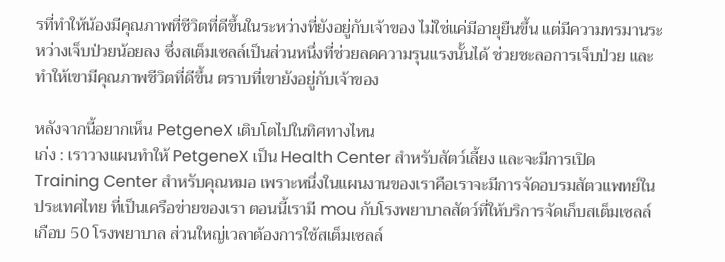รที่ทำให้น้องมีคุณภาพที่ชีวิตที่ดีขึ้นในระหว่างที่ยังอยู่กับเจ้าของ ไม่ใช่แค่มีอายุยืนขึ้น แต่มีความทรมานระหว่างเจ็บป่วยน้อยลง ซึ่งสเต็มเซลล์เป็นส่วนหนึ่งที่ช่วยลดความรุนแรงนั้นได้ ช่วยชะลอการเจ็บป่วย และทำให้เขามีคุณภาพชีวิตที่ดีขึ้น ตราบที่เขายังอยู่กับเจ้าของ

หลังจากนี้อยากเห็น PetgeneX เติบโตไปในทิศทางไหน
เก่ง : เราวางแผนทำให้ PetgeneX เป็น Health Center สำหรับสัตว์เลี้ยง และจะมีการเปิด Training Center สำหรับคุณหมอ เพราะหนึ่งในแผนงานของเราคือเราจะมีการจัดอบรมสัตวแพทย์ในประเทศไทย ที่เป็นเครือข่ายของเรา ตอนนี้เรามี mou กับโรงพยาบาลสัตว์ที่ให้บริการจัดเก็บสเต็มเซลล์เกือบ 50 โรงพยาบาล ส่วนใหญ่เวลาต้องการใช้สเต็มเซลล์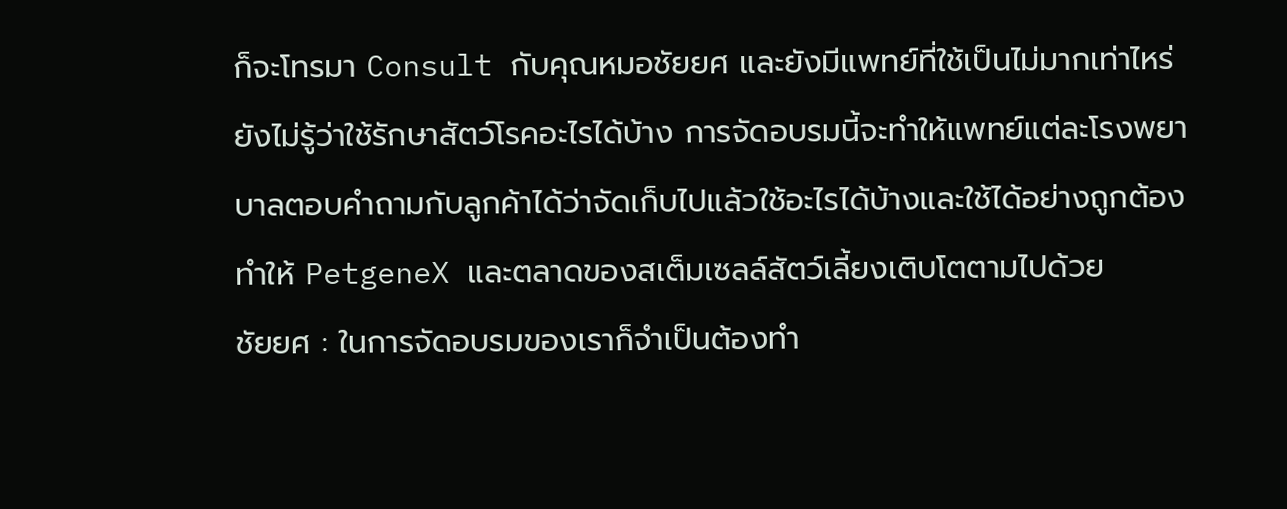ก็จะโทรมา Consult กับคุณหมอชัยยศ และยังมีแพทย์ที่ใช้เป็นไม่มากเท่าไหร่ ยังไม่รู้ว่าใช้รักษาสัตว์โรคอะไรได้บ้าง การจัดอบรมนี้จะทำให้แพทย์แต่ละโรงพยาบาลตอบคำถามกับลูกค้าได้ว่าจัดเก็บไปแล้วใช้อะไรได้บ้างและใช้ได้อย่างถูกต้อง ทำให้ PetgeneX และตลาดของสเต็มเซลล์สัตว์เลี้ยงเติบโตตามไปด้วย
ชัยยศ : ในการจัดอบรมของเราก็จำเป็นต้องทำ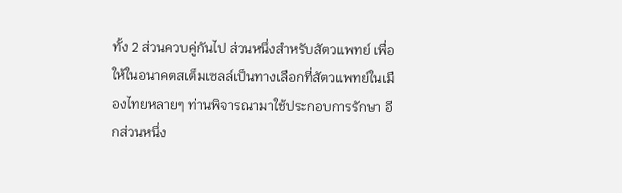ทั้ง 2 ส่วนควบคู่กันไป ส่วนหนึ่งสำหรับสัตวแพทย์ เพื่อให้ในอนาคตสเต็มเซลล์เป็นทางเลือกที่สัตวแพทย์ในเมืองไทยหลายๆ ท่านพิจารณามาใช้ประกอบการรักษา อีกส่วนหนึ่ง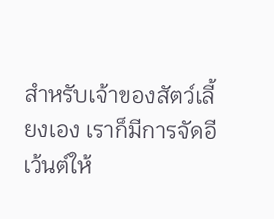สำหรับเจ้าของสัตว์เลี้ยงเอง เราก็มีการจัดอีเว้นต์ให้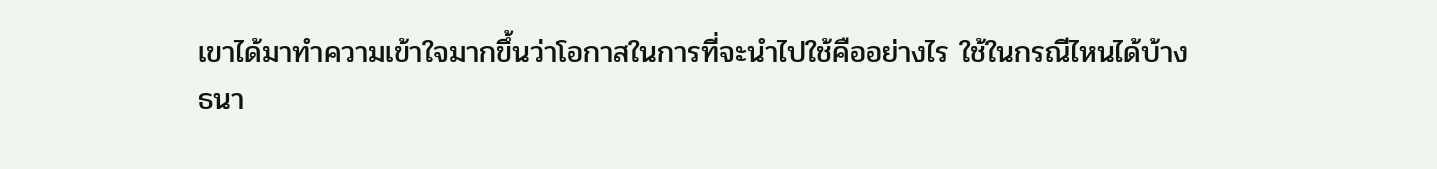เขาได้มาทำความเข้าใจมากขึ้นว่าโอกาสในการที่จะนำไปใช้คืออย่างไร ใช้ในกรณีไหนได้บ้าง
ธนา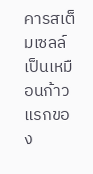คารสเต็มเซลล์เป็นเหมือนก้าวแรกของ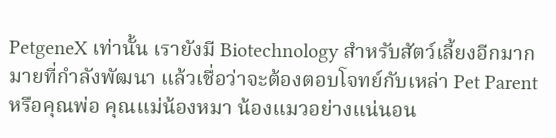PetgeneX เท่านั้น เรายังมี Biotechnology สำหรับสัตว์เลี้ยงอีกมากมายที่กำลังพัฒนา แล้วเชื่อว่าจะต้องตอบโจทย์กับเหล่า Pet Parent หรือคุณพ่อ คุณแม่น้องหมา น้องแมวอย่างแน่นอน